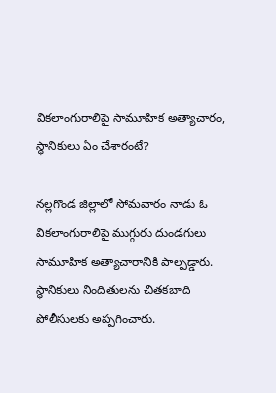వికలాంగురాలిపై సామూహిక అత్యాచారం, స్థానికులు ఏం చేశారంటే?

నల్లగొండ జిల్లాలో సోమవారం నాడు ఓ వికలాంగురాలిపై ముగ్గురు దుండగులు సామూహిక అత్యాచారానికి పాల్పడ్డారు. స్థానికులు నిందితులను చితకబాది పోలీసులకు అప్పగించారు.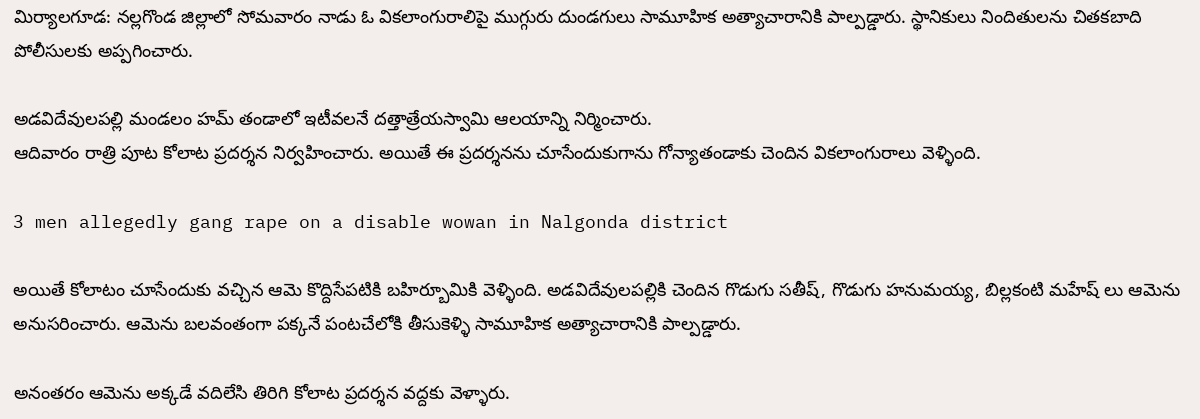మిర్యాలగూడ: నల్లగొండ జిల్లాలో సోమవారం నాడు ఓ వికలాంగురాలిపై ముగ్గురు దుండగులు సామూహిక అత్యాచారానికి పాల్పడ్డారు. స్థానికులు నిందితులను చితకబాది పోలీసులకు అప్పగించారు.

అడవిదేవులపల్లి మండలం హమ్ తండాలో ఇటీవలనే దత్తాత్రేయస్వామి ఆలయాన్ని నిర్మించారు.
ఆదివారం రాత్రి పూట కోలాట ప్రదర్శన నిర్వహించారు. అయితే ఈ ప్రదర్శనను చూసేందుకుగాను గోన్యాతండాకు చెందిన వికలాంగురాలు వెళ్ళింది.

3 men allegedly gang rape on a disable wowan in Nalgonda district

అయితే కోలాటం చూసేందుకు వచ్చిన ఆమె కొద్దిసేపటికి బహిర్బూమికి వెళ్ళింది. అడవిదేవులపల్లికి చెందిన గొడుగు సతీష్, గొడుగు హనుమయ్య, బిల్లకంటి మహేష్ లు ఆమెను అనుసరించారు. ఆమెను బలవంతంగా పక్కనే పంటచేలోకి తీసుకెళ్ళి సామూహిక అత్యాచారానికి పాల్పడ్డారు.

అనంతరం ఆమెను అక్కడే వదిలేసి తిరిగి కోలాట ప్రదర్శన వద్దకు వెళ్ళారు.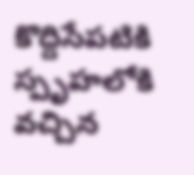కొద్దిసేపటికి స్పృహలోకి వచ్చిన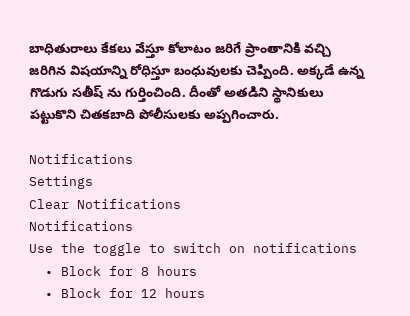బాధితురాలు కేకలు వేస్తూ కోలాటం జరిగే ప్రాంతానికి వచ్చి జరిగిన విషయాన్ని రోధిస్తూ బంధువులకు చెప్పింది. అక్కడే ఉన్న గొడుగు సతీష్ ను గుర్తించింది. దీంతో అతడిని స్థానికులు పట్టుకొని చితకబాది పోలీసులకు అప్పగించారు.

Notifications
Settings
Clear Notifications
Notifications
Use the toggle to switch on notifications
  • Block for 8 hours
  • Block for 12 hours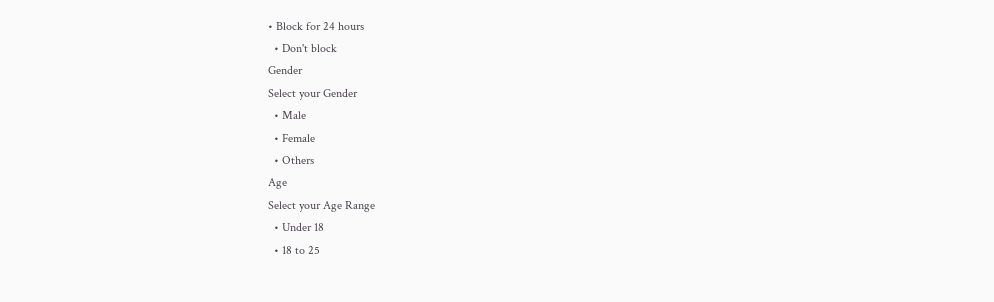• Block for 24 hours
  • Don't block
Gender
Select your Gender
  • Male
  • Female
  • Others
Age
Select your Age Range
  • Under 18
  • 18 to 25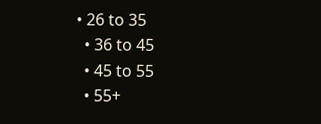• 26 to 35
  • 36 to 45
  • 45 to 55
  • 55+